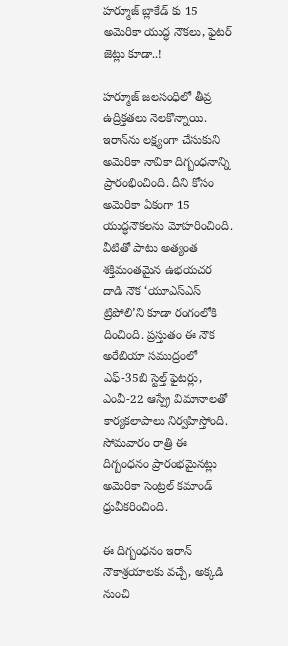హర్మూజ్ బ్లాకేడ్ కు 15 అమెరికా యుద్ధ నౌకలు, ఫైటర్ జెట్లు కూడా..!

హర్మూజ్ జలసంధిలో తీవ్ర ఉద్రిక్తతలు నెలకొన్నాయి. ఇరాన్‌ను లక్ష్యంగా చేసుకుని అమెరికా నావికా దిగ్బంధనాన్ని ప్రారంభించింది. దీని కోసం అమెరికా ఏకంగా 15 యుద్ధనౌకలను మోహరించింది. వీటితో పాటు అత్యంత శక్తిమంతమైన ఉభయచర దాడి నౌక ‘యూఎస్ఎస్ ట్రిపోలి’ని కూడా రంగంలోకి దించింది. ప్రస్తుతం ఈ నౌక అరేబియా సముద్రంలో ఎఫ్-35బి స్టెల్త్ ఫైటర్లు, ఎంవీ-22 ఆస్ప్రే విమానాలతో కార్యకలాపాలు నిర్వహిస్తోంది. సోమవారం రాత్రి ఈ దిగ్బంధనం ప్రారంభమైనట్లు అమెరికా సెంట్రల్ కమాండ్ ధ్రువీకరించింది.

ఈ దిగ్బంధనం ఇరాన్ నౌకాశ్రయాలకు వచ్చే, అక్కడి నుంచి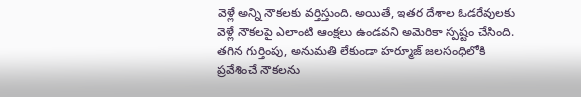వెళ్లే అన్ని నౌకలకు వర్తిస్తుంది. అయితే, ఇతర దేశాల ఓడరేవులకు వెళ్లే నౌకలపై ఎలాంటి ఆంక్షలు ఉండవని అమెరికా స్పష్టం చేసింది. తగిన గుర్తింపు, అనుమతి లేకుండా హర్మూజ్ జలసంధిలోకి ప్రవేశించే నౌకలను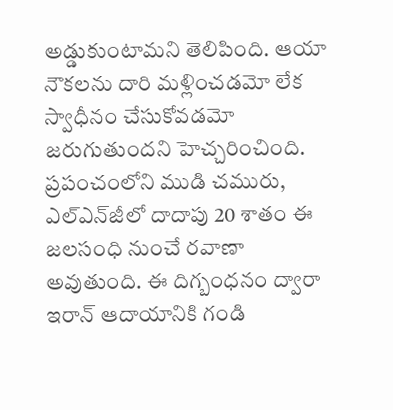అడ్డుకుంటామని తెలిపింది. ఆయా నౌకలను దారి మళ్లించడమో లేక స్వాధీనం చేసుకోవడమో జరుగుతుందని హెచ్చరించింది. ప్రపంచంలోని ముడి చమురు, ఎల్ఎన్‌జీలో దాదాపు 20 శాతం ఈ జలసంధి నుంచే రవాణా అవుతుంది. ఈ దిగ్బంధనం ద్వారా ఇరాన్ ఆదాయానికి గండి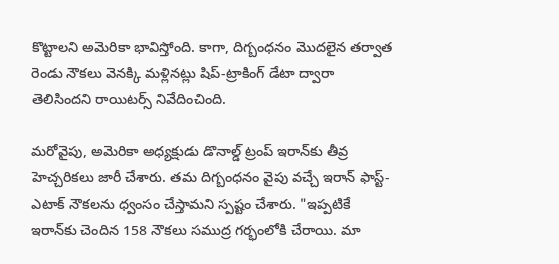కొట్టాలని అమెరికా భావిస్తోంది. కాగా, దిగ్బంధనం మొదలైన తర్వాత రెండు నౌకలు వెనక్కి మళ్లినట్లు షిప్-ట్రాకింగ్ డేటా ద్వారా తెలిసిందని రాయిటర్స్ నివేదించింది.

మరోవైపు, అమెరికా అధ్యక్షుడు డొనాల్డ్ ట్రంప్ ఇరాన్‌కు తీవ్ర హెచ్చరికలు జారీ చేశారు. తమ దిగ్బంధనం వైపు వచ్చే ఇరాన్ ఫాస్ట్-ఎటాక్ నౌకలను ధ్వంసం చేస్తామని స్పష్టం చేశారు. "ఇప్పటికే ఇరాన్‌కు చెందిన 158 నౌకలు సముద్ర గర్భంలోకి చేరాయి. మా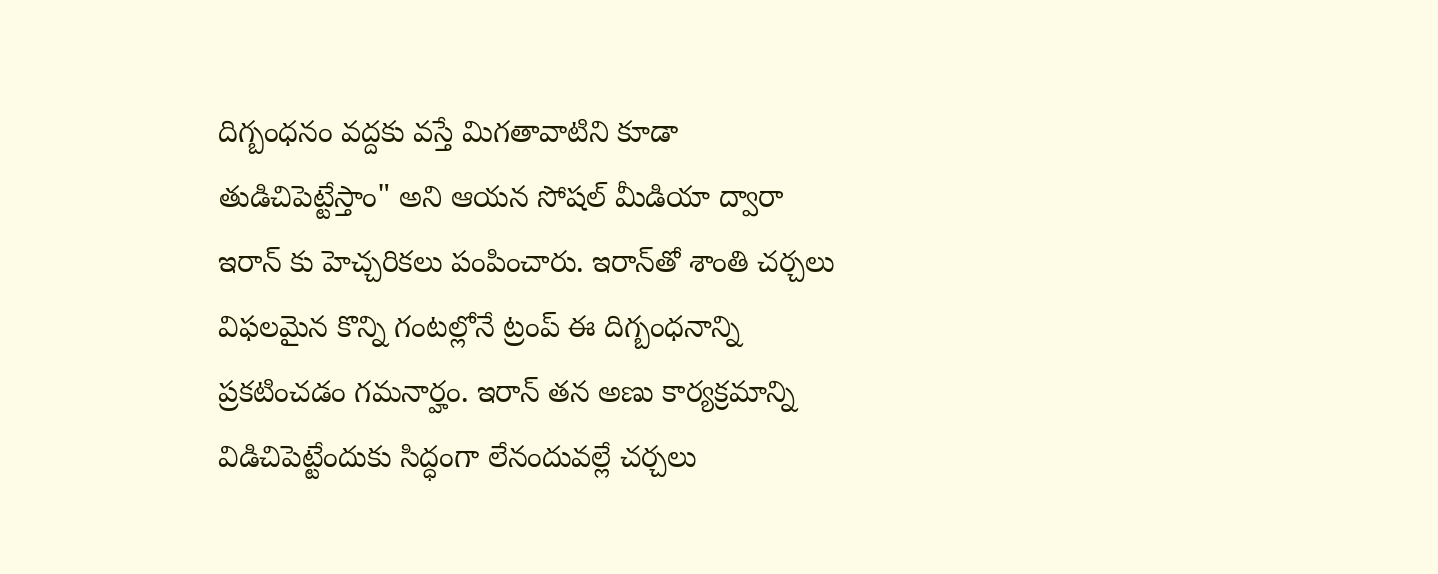దిగ్బంధనం వద్దకు వస్తే మిగతావాటిని కూడా తుడిచిపెట్టేస్తాం" అని ఆయన సోషల్ మీడియా ద్వారా ఇరాన్ కు హెచ్చరికలు పంపించారు. ఇరాన్‌తో శాంతి చర్చలు విఫలమైన కొన్ని గంటల్లోనే ట్రంప్ ఈ దిగ్బంధనాన్ని ప్రకటించడం గమనార్హం. ఇరాన్ తన అణు కార్యక్రమాన్ని విడిచిపెట్టేందుకు సిద్ధంగా లేనందువల్లే చర్చలు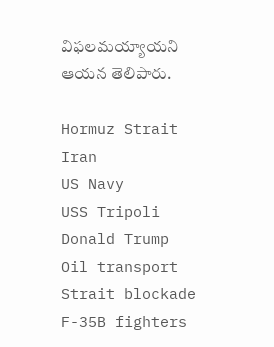విఫలమయ్యాయని ఆయన తెలిపారు.

Hormuz Strait
Iran
US Navy
USS Tripoli
Donald Trump
Oil transport
Strait blockade
F-35B fighters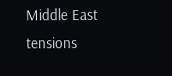Middle East tensions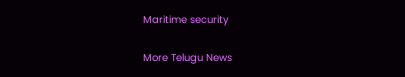Maritime security

More Telugu News